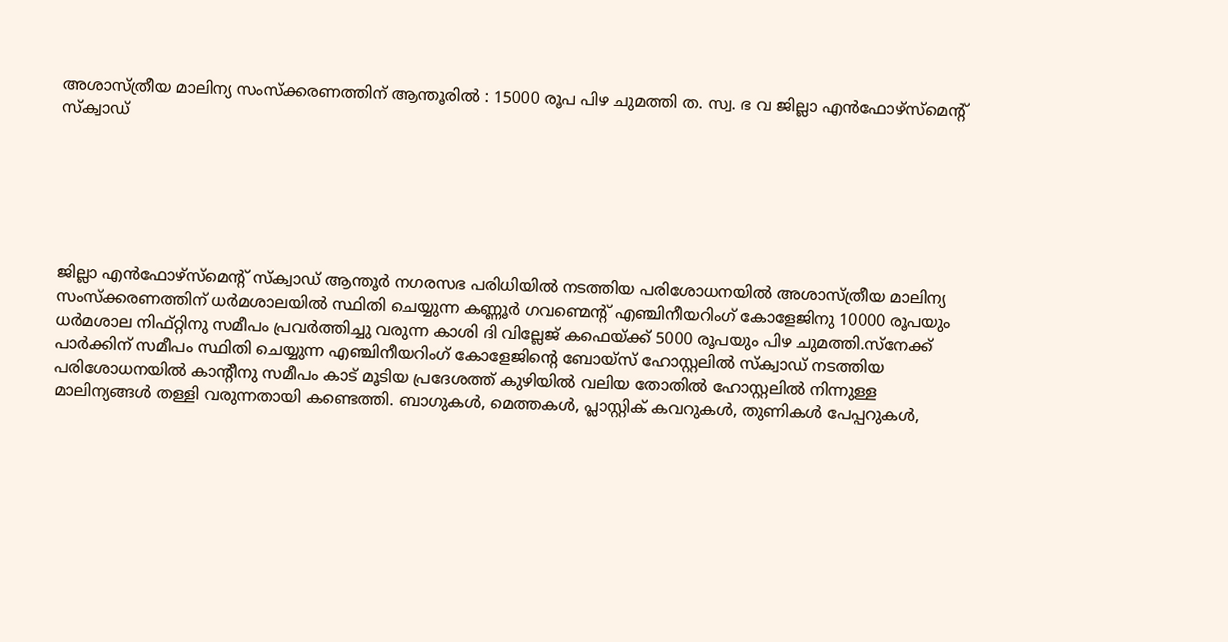അശാസ്ത്രീയ മാലിന്യ സംസ്ക്കരണത്തിന് ആന്തൂരിൽ : 15000 രൂപ പിഴ ചുമത്തി ത. സ്വ. ഭ വ ജില്ലാ എൻഫോഴ്‌സ്‌മെന്റ് സ്‌ക്വാഡ്






ജില്ലാ എൻഫോഴ്‌സ്‌മെന്റ് സ്‌ക്വാഡ് ആന്തൂർ നഗരസഭ പരിധിയിൽ നടത്തിയ പരിശോധനയിൽ അശാസ്ത്രീയ മാലിന്യ സംസ്ക്കരണത്തിന് ധർമശാലയിൽ സ്ഥിതി ചെയ്യുന്ന കണ്ണൂർ ഗവണ്മെന്റ് എഞ്ചിനീയറിംഗ് കോളേജിനു 10000 രൂപയും ധർമശാല നിഫ്റ്റിനു സമീപം പ്രവർത്തിച്ചു വരുന്ന കാശി ദി വില്ലേജ് കഫെയ്ക്ക് 5000 രൂപയും പിഴ ചുമത്തി.സ്നേക്ക് പാർക്കിന്‌ സമീപം സ്ഥിതി ചെയ്യുന്ന എഞ്ചിനീയറിംഗ് കോളേജിന്റെ ബോയ്സ് ഹോസ്റ്റലിൽ സ്‌ക്വാഡ് നടത്തിയ പരിശോധനയിൽ കാന്റീനു സമീപം കാട് മൂടിയ പ്രദേശത്ത് കുഴിയിൽ വലിയ തോതിൽ ഹോസ്റ്റലിൽ നിന്നുള്ള മാലിന്യങ്ങൾ തള്ളി വരുന്നതായി കണ്ടെത്തി. ബാഗുകൾ, മെത്തകൾ, പ്ലാസ്റ്റിക് കവറുകൾ, തുണികൾ പേപ്പറുകൾ,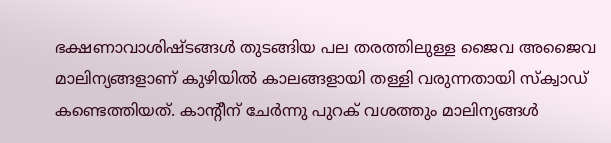ഭക്ഷണാവാശിഷ്ടങ്ങൾ തുടങ്ങിയ പല തരത്തിലുള്ള ജൈവ അജൈവ മാലിന്യങ്ങളാണ് കുഴിയിൽ കാലങ്ങളായി തള്ളി വരുന്നതായി സ്‌ക്വാഡ് കണ്ടെത്തിയത്. കാന്റീന് ചേർന്നു പുറക് വശത്തും മാലിന്യങ്ങൾ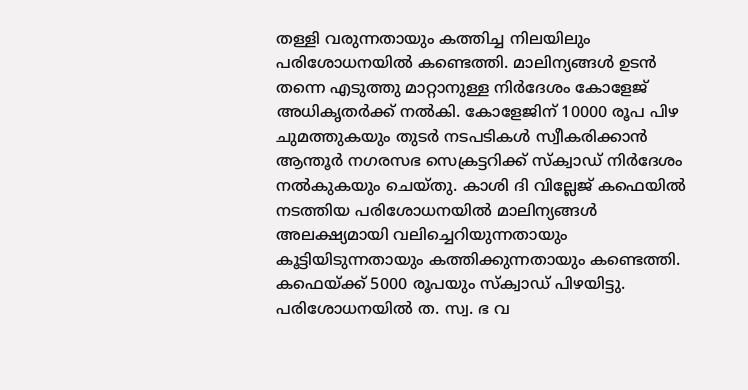തള്ളി വരുന്നതായും കത്തിച്ച നിലയിലും പരിശോധനയിൽ കണ്ടെത്തി. മാലിന്യങ്ങൾ ഉടൻ തന്നെ എടുത്തു മാറ്റാനുള്ള നിർദേശം കോളേജ് അധികൃതർക്ക് നൽകി. കോളേജിന് 10000 രൂപ പിഴ ചുമത്തുകയും തുടർ നടപടികൾ സ്വീകരിക്കാൻ ആന്തൂർ നഗരസഭ സെക്രട്ടറിക്ക് സ്‌ക്വാഡ് നിർദേശം നൽകുകയും ചെയ്തു. കാശി ദി വില്ലേജ് കഫെയിൽ നടത്തിയ പരിശോധനയിൽ മാലിന്യങ്ങൾ അലക്ഷ്യമായി വലിച്ചെറിയുന്നതായും കൂട്ടിയിടുന്നതായും കത്തിക്കുന്നതായും കണ്ടെത്തി. കഫെയ്ക്ക് 5000 രൂപയും സ്‌ക്വാഡ് പിഴയിട്ടു. പരിശോധനയിൽ ത. സ്വ. ഭ വ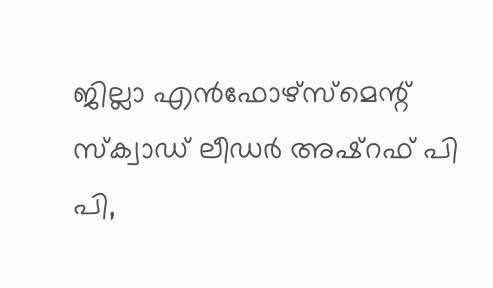ജില്ലാ എൻഫോഴ്‌സ്‌മെന്റ് സ്‌ക്വാഡ് ലീഡർ അഷ്‌റഫ്‌ പി പി,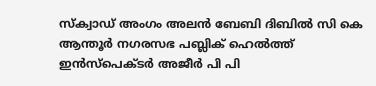സ്‌ക്വാഡ് അംഗം അലൻ ബേബി ദിബിൽ സി കെ ആന്തൂർ നഗരസഭ പബ്ലിക് ഹെൽത്ത്‌ ഇൻസ്‌പെക്ടർ അജീർ പി പി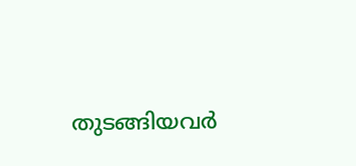തുടങ്ങിയവർ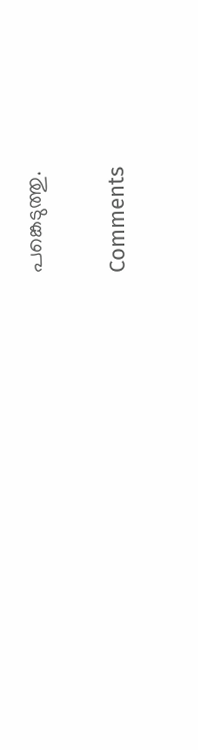പങ്കെടുത്തു.

Comments